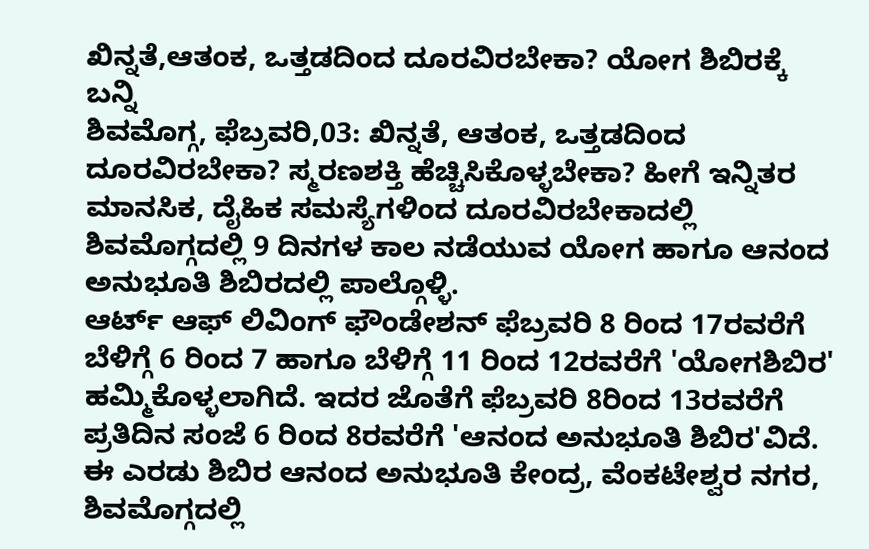ಖಿನ್ನತೆ,ಆತಂಕ, ಒತ್ತಡದಿಂದ ದೂರವಿರಬೇಕಾ? ಯೋಗ ಶಿಬಿರಕ್ಕೆ ಬನ್ನಿ
ಶಿವಮೊಗ್ಗ, ಫೆಬ್ರವರಿ,03: ಖಿನ್ನತೆ, ಆತಂಕ, ಒತ್ತಡದಿಂದ ದೂರವಿರಬೇಕಾ? ಸ್ಮರಣಶಕ್ತಿ ಹೆಚ್ಚಿಸಿಕೊಳ್ಳಬೇಕಾ? ಹೀಗೆ ಇನ್ನಿತರ ಮಾನಸಿಕ, ದೈಹಿಕ ಸಮಸ್ಯೆಗಳಿಂದ ದೂರವಿರಬೇಕಾದಲ್ಲಿ ಶಿವಮೊಗ್ಗದಲ್ಲಿ 9 ದಿನಗಳ ಕಾಲ ನಡೆಯುವ ಯೋಗ ಹಾಗೂ ಆನಂದ ಅನುಭೂತಿ ಶಿಬಿರದಲ್ಲಿ ಪಾಲ್ಗೊಳ್ಳಿ.
ಆರ್ಟ್ ಆಫ್ ಲಿವಿಂಗ್ ಫೌಂಡೇಶನ್ ಫೆಬ್ರವರಿ 8 ರಿಂದ 17ರವರೆಗೆ ಬೆಳಿಗ್ಗೆ 6 ರಿಂದ 7 ಹಾಗೂ ಬೆಳಿಗ್ಗೆ 11 ರಿಂದ 12ರವರೆಗೆ 'ಯೋಗಶಿಬಿರ' ಹಮ್ಮಿಕೊಳ್ಳಲಾಗಿದೆ. ಇದರ ಜೊತೆಗೆ ಫೆಬ್ರವರಿ 8ರಿಂದ 13ರವರೆಗೆ ಪ್ರತಿದಿನ ಸಂಜೆ 6 ರಿಂದ 8ರವರೆಗೆ 'ಆನಂದ ಅನುಭೂತಿ ಶಿಬಿರ'ವಿದೆ. ಈ ಎರಡು ಶಿಬಿರ ಆನಂದ ಅನುಭೂತಿ ಕೇಂದ್ರ, ವೆಂಕಟೇಶ್ವರ ನಗರ, ಶಿವಮೊಗ್ಗದಲ್ಲಿ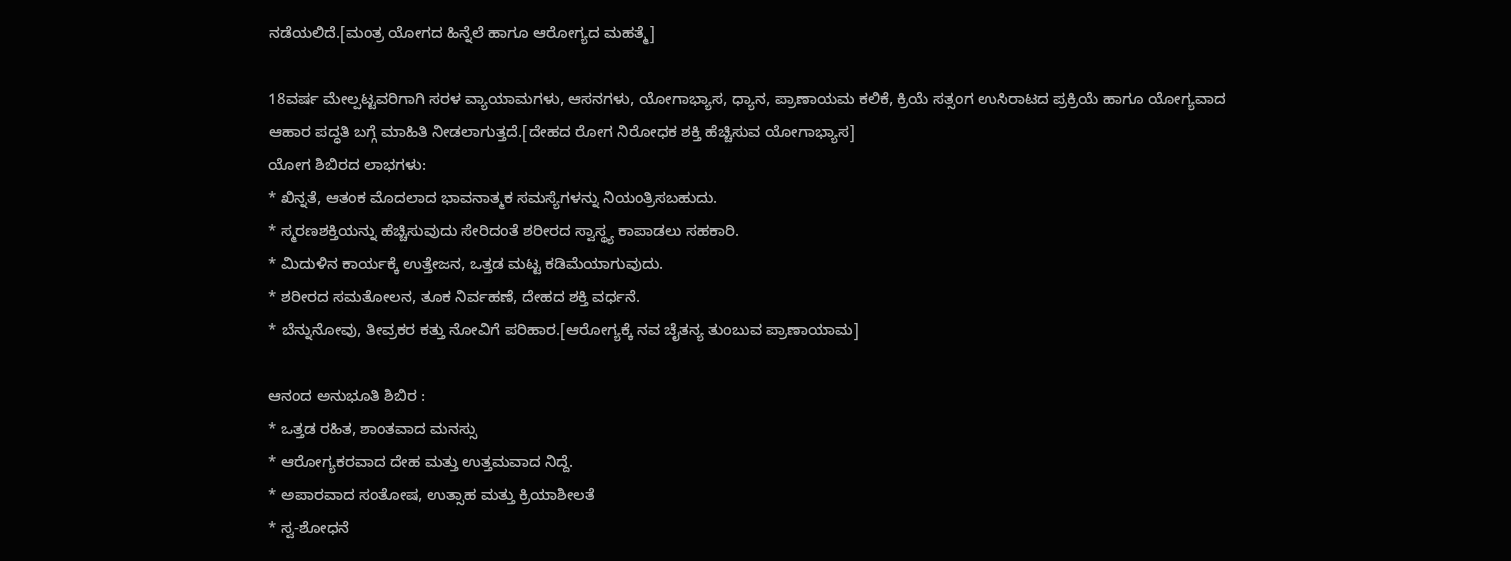ನಡೆಯಲಿದೆ.[ಮಂತ್ರ ಯೋಗದ ಹಿನ್ನೆಲೆ ಹಾಗೂ ಆರೋಗ್ಯದ ಮಹತ್ಮೆ]

18ವರ್ಷ ಮೇಲ್ಪಟ್ಟವರಿಗಾಗಿ ಸರಳ ವ್ಯಾಯಾಮಗಳು, ಆಸನಗಳು, ಯೋಗಾಭ್ಯಾಸ, ಧ್ಯಾನ, ಪ್ರಾಣಾಯಮ ಕಲಿಕೆ, ಕ್ರಿಯೆ ಸತ್ಸಂಗ ಉಸಿರಾಟದ ಪ್ರಕ್ರಿಯೆ ಹಾಗೂ ಯೋಗ್ಯವಾದ ಆಹಾರ ಪದ್ಧತಿ ಬಗ್ಗೆ ಮಾಹಿತಿ ನೀಡಲಾಗುತ್ತದೆ.[ದೇಹದ ರೋಗ ನಿರೋಧಕ ಶಕ್ತಿ ಹೆಚ್ಚಿಸುವ ಯೋಗಾಭ್ಯಾಸ]
ಯೋಗ ಶಿಬಿರದ ಲಾಭಗಳು:
* ಖಿನ್ನತೆ, ಆತಂಕ ಮೊದಲಾದ ಭಾವನಾತ್ಮಕ ಸಮಸ್ಯೆಗಳನ್ನು ನಿಯಂತ್ರಿಸಬಹುದು.
* ಸ್ಮರಣಶಕ್ತಿಯನ್ನು ಹೆಚ್ಚಿಸುವುದು ಸೇರಿದಂತೆ ಶರೀರದ ಸ್ವಾಸ್ಥ್ಯ ಕಾಪಾಡಲು ಸಹಕಾರಿ.
* ಮಿದುಳಿನ ಕಾರ್ಯಕ್ಕೆ ಉತ್ತೇಜನ, ಒತ್ತಡ ಮಟ್ಟ ಕಡಿಮೆಯಾಗುವುದು.
* ಶರೀರದ ಸಮತೋಲನ, ತೂಕ ನಿರ್ವಹಣೆ, ದೇಹದ ಶಕ್ತಿ ವರ್ಧನೆ.
* ಬೆನ್ನುನೋವು, ತೀವ್ರಕರ ಕತ್ತು ನೋವಿಗೆ ಪರಿಹಾರ.[ಆರೋಗ್ಯಕ್ಕೆ ನವ ಚೈತನ್ಯ ತುಂಬುವ ಪ್ರಾಣಾಯಾಮ]

ಆನಂದ ಅನುಭೂತಿ ಶಿಬಿರ :
* ಒತ್ತಡ ರಹಿತ, ಶಾಂತವಾದ ಮನಸ್ಸು
* ಆರೋಗ್ಯಕರವಾದ ದೇಹ ಮತ್ತು ಉತ್ತಮವಾದ ನಿದ್ದೆ.
* ಅಪಾರವಾದ ಸಂತೋಷ, ಉತ್ಸಾಹ ಮತ್ತು ಕ್ರಿಯಾಶೀಲತೆ
* ಸ್ವ-ಶೋಧನೆ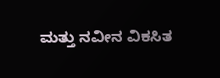ಮತ್ತು ನವೀನ ವಿಕಸಿತ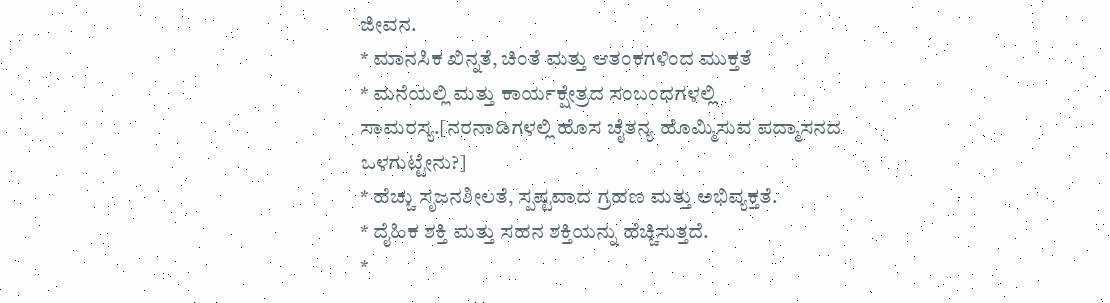ಜೀವನ.
* ಮಾನಸಿಕ ಖಿನ್ನತೆ, ಚಿಂತೆ ಮತ್ತು ಆತಂಕಗಳಿಂದ ಮುಕ್ತತೆ
* ಮನೆಯಲ್ಲಿ ಮತ್ತು ಕಾರ್ಯಕ್ಷೇತ್ರದ ಸಂಬಂಧಗಳಲ್ಲಿ ಸಾಮರಸ್ಯ.[ನರನಾಡಿಗಳಲ್ಲಿ ಹೊಸ ಚೈತನ್ಯ ಹೊಮ್ಮಿಸುವ ಪದ್ಮಾಸನದ ಒಳಗುಟ್ಟೇನು?]
* ಹೆಚ್ಚು ಸೃಜನಶೀಲತೆ, ಸ್ಪಷ್ಟವಾದ ಗ್ರಹಣ ಮತ್ತು ಅಭಿವ್ಯಕ್ತತೆ.
* ದೈಹಿಕ ಶಕ್ತಿ ಮತ್ತು ಸಹನ ಶಕ್ತಿಯನ್ನು ಹೆಚ್ಚಿಸುತ್ತದೆ.
*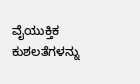ವೈಯುಕ್ತಿಕ ಕುಶಲತೆಗಳನ್ನು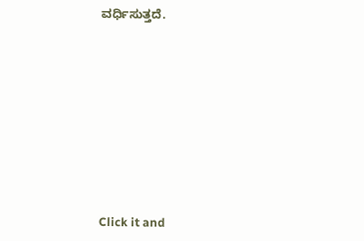ವರ್ಧಿಸುತ್ತದೆ.












Click it and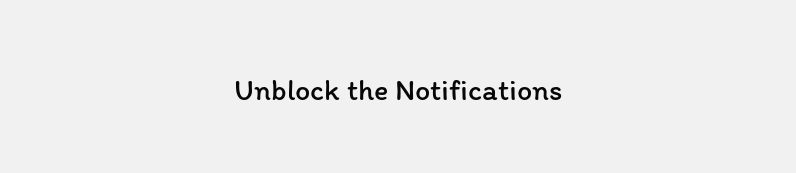Unblock the Notifications